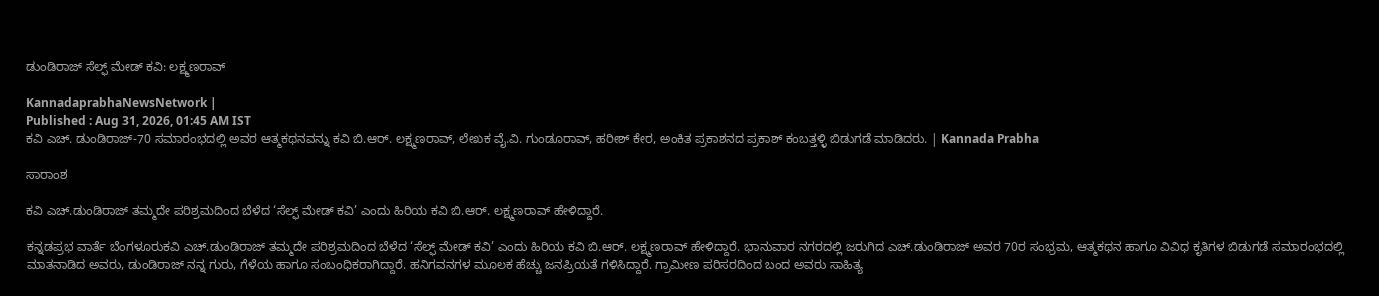ಡುಂಡಿರಾಜ್ ಸೆಲ್ಫ್‌ ಮೇಡ್‌ ಕವಿ: ಲಕ್ಷ್ಮಣರಾವ್

KannadaprabhaNewsNetwork |
Published : Aug 31, 2026, 01:45 AM IST
ಕವಿ ಎಚ್. ಡುಂಡಿರಾಜ್-70 ಸಮಾರಂಭದಲ್ಲಿ ಅವರ ಆತ್ಮಕಥನವನ್ನು ಕವಿ ಬಿ.ಆರ್. ಲಕ್ಷ್ಮಣರಾವ್, ಲೇಖಕ ವೈ.ವಿ. ಗುಂಡೂರಾವ್‌, ಹರೀಶ್ ಕೇರ, ಅಂಕಿತ ಪ್ರಕಾಶನದ ಪ್ರಕಾಶ್ ಕಂಬತ್ತಳ್ಳಿ ಬಿಡುಗಡೆ ಮಾಡಿದರು. | Kannada Prabha

ಸಾರಾಂಶ

ಕವಿ ಎಚ್.ಡುಂಡಿರಾಜ್‌ ತಮ್ಮದೇ ಪರಿಶ್ರಮದಿಂದ ಬೆಳೆದ ‘ಸೆಲ್ಫ್‌ ಮೇಡ್‌ ಕವಿ’ ಎಂದು ಹಿರಿಯ ಕವಿ ಬಿ.ಆರ್. ಲಕ್ಷ್ಮಣರಾವ್ ಹೇಳಿದ್ದಾರೆ.

ಕನ್ನಡಪ್ರಭ ವಾರ್ತೆ ಬೆಂಗಳೂರುಕವಿ ಎಚ್.ಡುಂಡಿರಾಜ್‌ ತಮ್ಮದೇ ಪರಿಶ್ರಮದಿಂದ ಬೆಳೆದ ‘ಸೆಲ್ಫ್‌ ಮೇಡ್‌ ಕವಿ’ ಎಂದು ಹಿರಿಯ ಕವಿ ಬಿ.ಆರ್. ಲಕ್ಷ್ಮಣರಾವ್ ಹೇಳಿದ್ದಾರೆ. ಭಾನುವಾರ ನಗರದಲ್ಲಿ ಜರುಗಿದ ಎಚ್‌.ಡುಂಡಿರಾಜ್‌ ಅವರ 70ರ ಸಂಭ್ರಮ, ಆತ್ಮಕಥನ ಹಾಗೂ ವಿವಿಧ ಕೃತಿಗಳ ಬಿಡುಗಡೆ ಸಮಾರಂಭದಲ್ಲಿ ಮಾತನಾಡಿದ ಅವರು, ಡುಂಡಿರಾಜ್‌ ನನ್ನ ಗುರು, ಗೆಳೆಯ ಹಾಗೂ ಸಂಬಂಧಿಕರಾಗಿದ್ದಾರೆ. ಹನಿಗವನಗಳ ಮೂಲಕ ಹೆಚ್ಚು ಜನಪ್ರಿಯತೆ ಗಳಿಸಿದ್ದಾರೆ. ಗ್ರಾಮೀಣ ಪರಿಸರದಿಂದ ಬಂದ ಅವರು ಸಾಹಿತ್ಯ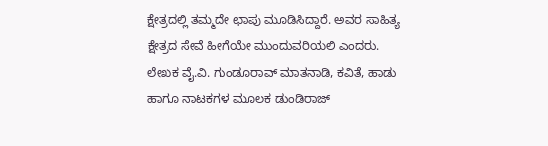ಕ್ಷೇತ್ರದಲ್ಲಿ ತಮ್ಮದೇ ಛಾಪು ಮೂಡಿಸಿದ್ದಾರೆ. ಅವರ ಸಾಹಿತ್ಯ ಕ್ಷೇತ್ರದ ಸೇವೆ ಹೀಗೆಯೇ ಮುಂದುವರಿಯಲಿ ಎಂದರು. ಲೇಖಕ ವೈ.ವಿ. ಗುಂಡೂರಾವ್‌ ಮಾತನಾಡಿ, ಕವಿತೆ, ಹಾಡು ಹಾಗೂ ನಾಟಕಗಳ ಮೂಲಕ ಡುಂಡಿರಾಜ್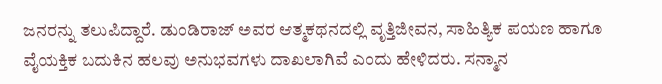ಜನರನ್ನು ತಲುಪಿದ್ದಾರೆ. ಡುಂಡಿರಾಜ್‌ ಅವರ ಆತ್ಮಕಥನದಲ್ಲಿ ವೃತ್ತಿಜೀವನ, ಸಾಹಿತ್ಯಿಕ ಪಯಣ ಹಾಗೂ ವೈಯಕ್ತಿಕ ಬದುಕಿನ ಹಲವು ಅನುಭವಗಳು ದಾಖಲಾಗಿವೆ ಎಂದು ಹೇಳಿದರು. ಸನ್ಮಾನ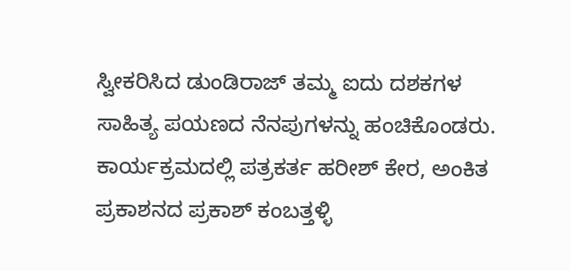ಸ್ವೀಕರಿಸಿದ ಡುಂಡಿರಾಜ್‌ ತಮ್ಮ ಐದು ದಶಕಗಳ ಸಾಹಿತ್ಯ ಪಯಣದ ನೆನಪುಗಳನ್ನು ಹಂಚಿಕೊಂಡರು. ಕಾರ್ಯಕ್ರಮದಲ್ಲಿ ಪತ್ರಕರ್ತ ಹರೀಶ್‌ ಕೇರ, ಅಂಕಿತ ಪ್ರಕಾಶನದ ಪ್ರಕಾಶ್ ಕಂಬತ್ತಳ್ಳಿ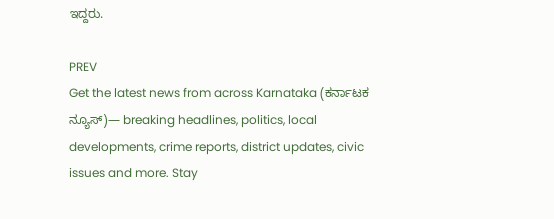ಇದ್ದರು.

PREV
Get the latest news from across Karnataka (ಕರ್ನಾಟಕ ನ್ಯೂಸ್)— breaking headlines, politics, local developments, crime reports, district updates, civic issues and more. Stay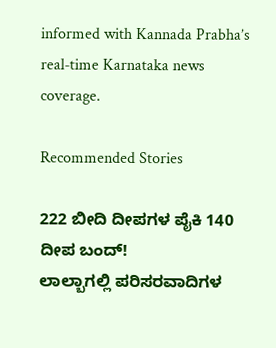informed with Kannada Prabha’s real‑time Karnataka news coverage.

Recommended Stories

222 ಬೀದಿ ದೀಪಗಳ ಪೈಕಿ 140 ದೀಪ ಬಂದ್!
ಲಾಲ್ಬಾಗಲ್ಲಿ ಪರಿಸರವಾದಿಗಳ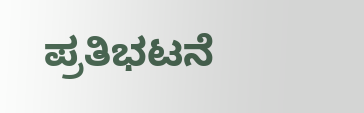ಪ್ರತಿಭಟನೆ